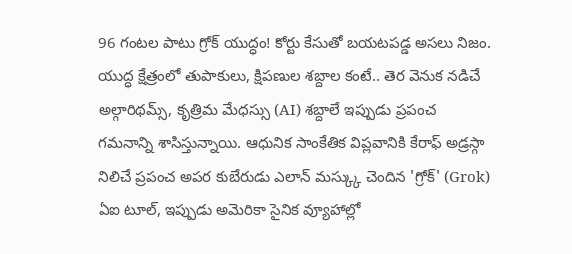96 గంటల పాటు గ్రోక్ యుద్ధం! కోర్టు కేసుతో బయటపడ్డ అసలు నిజం.
యుద్ధ క్షేత్రంలో తుపాకులు, క్షిపణుల శబ్దాల కంటే.. తెర వెనుక నడిచే అల్గారిథమ్స్, కృత్రిమ మేధస్సు (AI) శబ్దాలే ఇప్పుడు ప్రపంచ గమనాన్ని శాసిస్తున్నాయి. ఆధునిక సాంకేతిక విప్లవానికి కేరాఫ్ అడ్రస్గా నిలిచే ప్రపంచ అపర కుబేరుడు ఎలాన్ మస్క్కు చెందిన 'గ్రోక్' (Grok) ఏఐ టూల్, ఇప్పుడు అమెరికా సైనిక వ్యూహాల్లో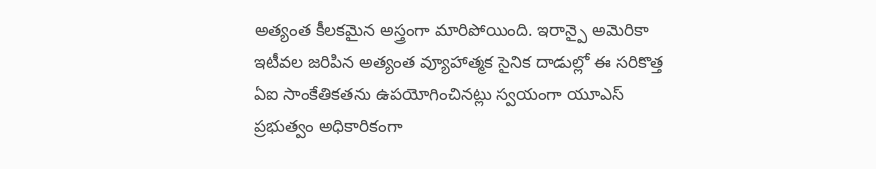అత్యంత కీలకమైన అస్త్రంగా మారిపోయింది. ఇరాన్పై అమెరికా ఇటీవల జరిపిన అత్యంత వ్యూహాత్మక సైనిక దాడుల్లో ఈ సరికొత్త ఏఐ సాంకేతికతను ఉపయోగించినట్లు స్వయంగా యూఎస్ ప్రభుత్వం అధికారికంగా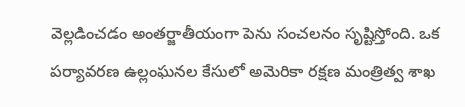వెల్లడించడం అంతర్జాతీయంగా పెను సంచలనం సృష్టిస్తోంది. ఒక పర్యావరణ ఉల్లంఘనల కేసులో అమెరికా రక్షణ మంత్రిత్వ శాఖ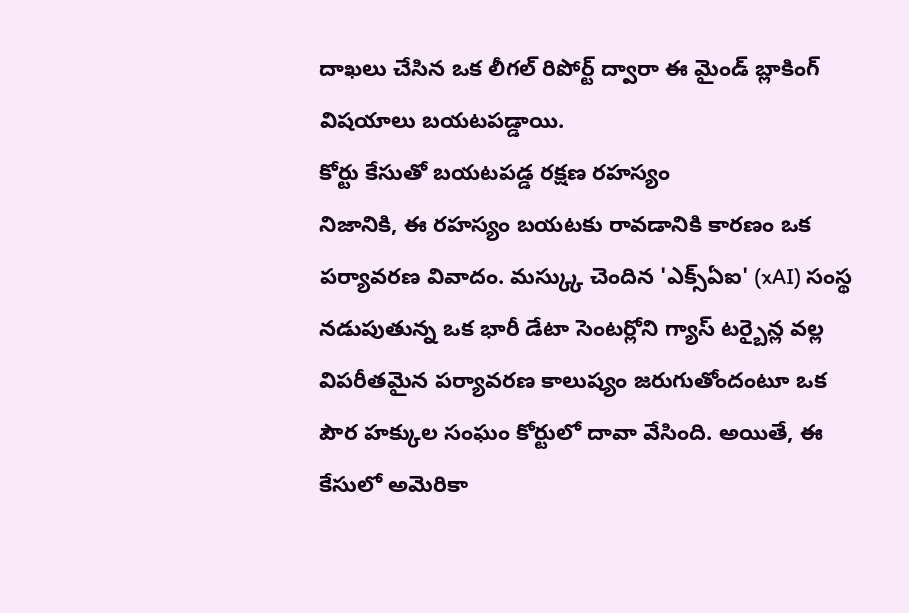దాఖలు చేసిన ఒక లీగల్ రిపోర్ట్ ద్వారా ఈ మైండ్ బ్లాకింగ్ విషయాలు బయటపడ్డాయి.
కోర్టు కేసుతో బయటపడ్డ రక్షణ రహస్యం
నిజానికి, ఈ రహస్యం బయటకు రావడానికి కారణం ఒక పర్యావరణ వివాదం. మస్క్కు చెందిన 'ఎక్స్ఏఐ' (xAI) సంస్థ నడుపుతున్న ఒక భారీ డేటా సెంటర్లోని గ్యాస్ టర్బైన్ల వల్ల విపరీతమైన పర్యావరణ కాలుష్యం జరుగుతోందంటూ ఒక పౌర హక్కుల సంఘం కోర్టులో దావా వేసింది. అయితే, ఈ కేసులో అమెరికా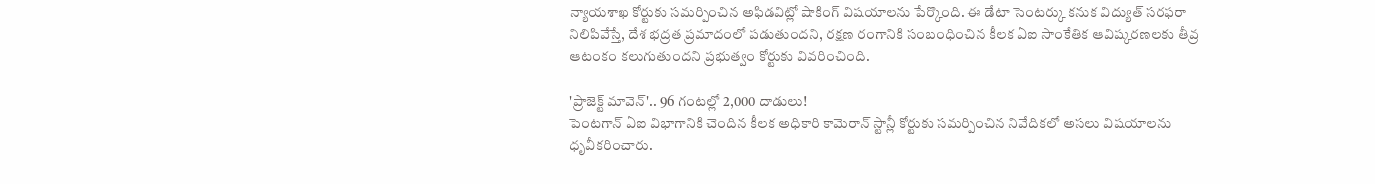న్యాయశాఖ కోర్టుకు సమర్పించిన అఫిడవిట్లో షాకింగ్ విషయాలను పేర్కొంది. ఈ డేటా సెంటర్కు కనుక విద్యుత్ సరఫరా నిలిపివేస్తే, దేశ భద్రత ప్రమాదంలో పడుతుందని, రక్షణ రంగానికి సంబంధించిన కీలక ఏఐ సాంకేతిక ఆవిష్కరణలకు తీవ్ర ఆటంకం కలుగుతుందని ప్రభుత్వం కోర్టుకు వివరించింది.

'ప్రాజెక్ట్ మావెన్'.. 96 గంటల్లో 2,000 దాడులు!
పెంటగాన్ ఏఐ విభాగానికి చెందిన కీలక అధికారి కామెరాన్ స్టాన్లీ కోర్టుకు సమర్పించిన నివేదికలో అసలు విషయాలను ధృవీకరించారు.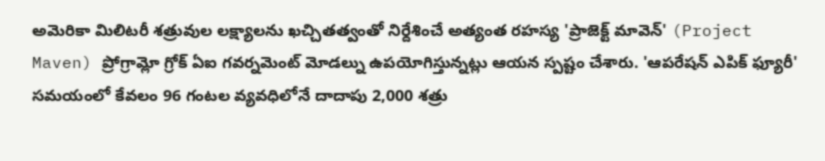అమెరికా మిలిటరీ శత్రువుల లక్ష్యాలను ఖచ్చితత్వంతో నిర్దేశించే అత్యంత రహస్య 'ప్రాజెక్ట్ మావెన్' (Project Maven) ప్రోగ్రామ్లో గ్రోక్ ఏఐ గవర్నమెంట్ మోడల్ను ఉపయోగిస్తున్నట్లు ఆయన స్పష్టం చేశారు. 'ఆపరేషన్ ఎపిక్ ఫ్యూరీ' సమయంలో కేవలం 96 గంటల వ్యవధిలోనే దాదాపు 2,000 శత్రు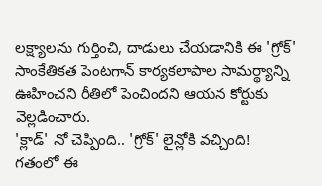లక్ష్యాలను గుర్తించి, దాడులు చేయడానికి ఈ 'గ్రోక్' సాంకేతికత పెంటగాన్ కార్యకలాపాల సామర్థ్యాన్ని ఊహించని రీతిలో పెంచిందని ఆయన కోర్టుకు వెల్లడించారు.
'క్లాడ్' నో చెప్పింది.. 'గ్రోక్' లైన్లోకి వచ్చింది!
గతంలో ఈ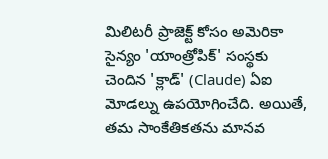మిలిటరీ ప్రాజెక్ట్ కోసం అమెరికా సైన్యం 'యాంత్రోపిక్' సంస్థకు చెందిన 'క్లాడ్' (Claude) ఏఐ మోడల్ను ఉపయోగించేది. అయితే, తమ సాంకేతికతను మానవ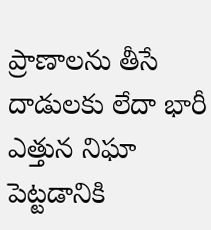ప్రాణాలను తీసే దాడులకు లేదా భారీ ఎత్తున నిఘా పెట్టడానికి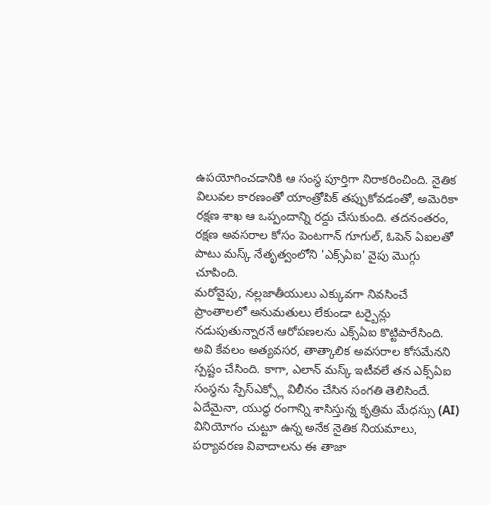ఉపయోగించడానికి ఆ సంస్థ పూర్తిగా నిరాకరించింది. నైతిక విలువల కారణంతో యాంత్రోపిక్ తప్పుకోవడంతో, అమెరికా రక్షణ శాఖ ఆ ఒప్పందాన్ని రద్దు చేసుకుంది. తదనంతరం, రక్షణ అవసరాల కోసం పెంటగాన్ గూగుల్, ఓపెన్ ఏఐలతో పాటు మస్క్ నేతృత్వంలోని 'ఎక్స్ఏఐ' వైపు మొగ్గు చూపింది.
మరోవైపు, నల్లజాతీయులు ఎక్కువగా నివసించే ప్రాంతాలలో అనుమతులు లేకుండా టర్బైన్లు నడుపుతున్నారనే ఆరోపణలను ఎక్స్ఏఐ కొట్టిపారేసింది. అవి కేవలం అత్యవసర, తాత్కాలిక అవసరాల కోసమేనని స్పష్టం చేసింది. కాగా, ఎలాన్ మస్క్ ఇటీవలే తన ఎక్స్ఏఐ సంస్థను స్పేస్ఎక్స్లో విలీనం చేసిన సంగతి తెలిసిందే. ఏదేమైనా, యుద్ధ రంగాన్ని శాసిస్తున్న కృత్రిమ మేధస్సు (AI) వినియోగం చుట్టూ ఉన్న అనేక నైతిక నియమాలు, పర్యావరణ వివాదాలను ఈ తాజా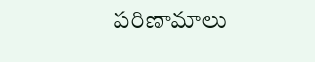పరిణామాలు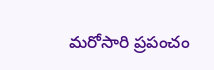మరోసారి ప్రపంచం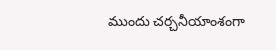ముందు చర్చనీయాంశంగా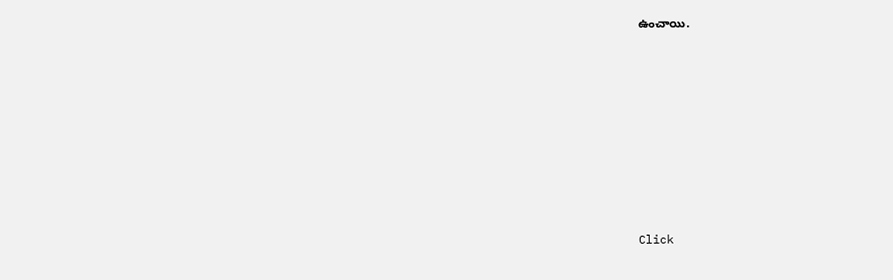ఉంచాయి.














Click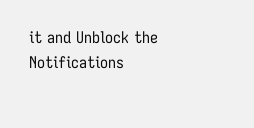it and Unblock the Notifications